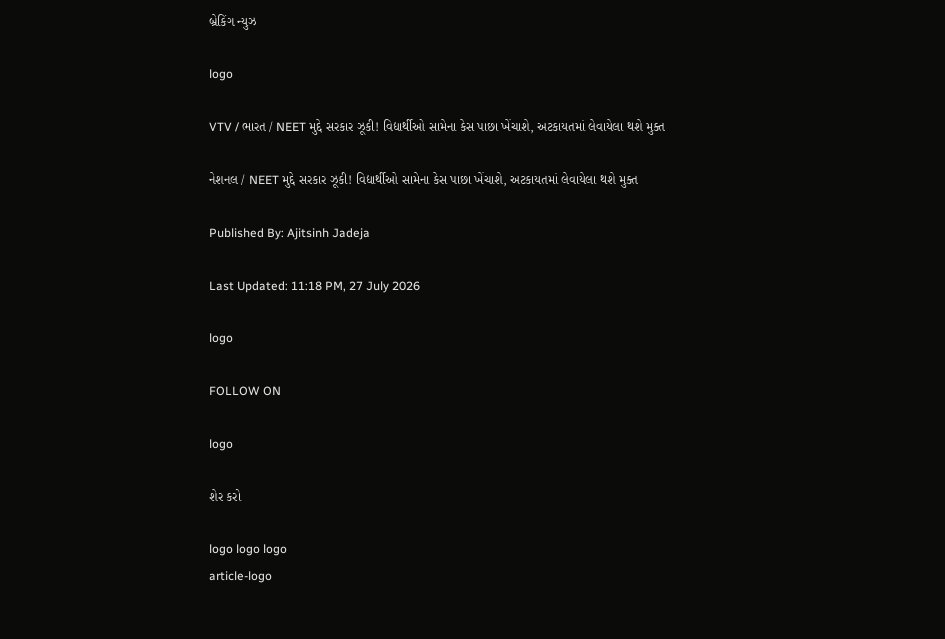બ્રેકિંગ ન્યુઝ

logo

VTV / ભારત / NEET મુદ્દે સરકાર ઝૂકી! વિદ્યાર્થીઓ સામેના કેસ પાછા ખેંચાશે, અટકાયતમાં લેવાયેલા થશે મુક્ત

નેશનલ / NEET મુદ્દે સરકાર ઝૂકી! વિદ્યાર્થીઓ સામેના કેસ પાછા ખેંચાશે, અટકાયતમાં લેવાયેલા થશે મુક્ત

Published By: Ajitsinh Jadeja

Last Updated: 11:18 PM, 27 July 2026

logo

FOLLOW ON

logo

શેર કરો

logo logo logo
article-logo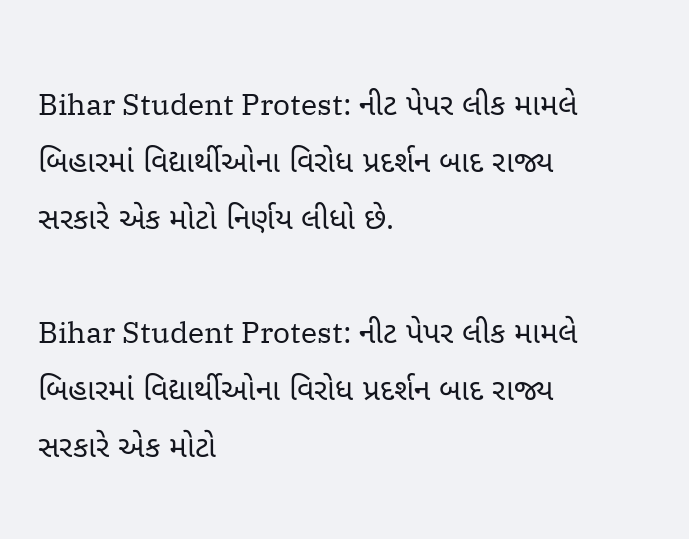Bihar Student Protest: નીટ પેપર લીક મામલે બિહારમાં વિદ્યાર્થીઓના વિરોધ પ્રદર્શન બાદ રાજ્ય સરકારે એક મોટો નિર્ણય લીધો છે.

Bihar Student Protest: નીટ પેપર લીક મામલે બિહારમાં વિદ્યાર્થીઓના વિરોધ પ્રદર્શન બાદ રાજ્ય સરકારે એક મોટો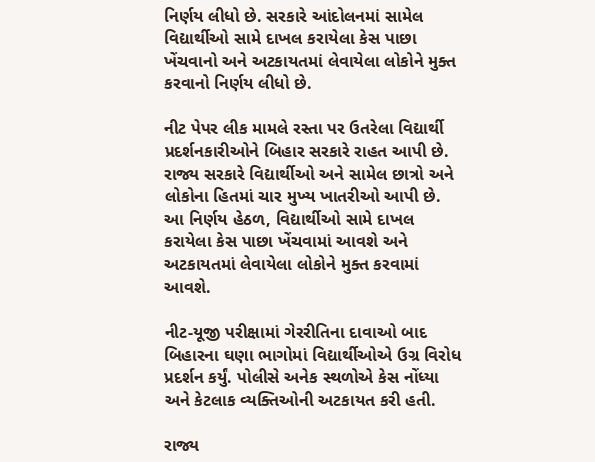નિર્ણય લીધો છે. સરકારે આંદોલનમાં સામેલ વિદ્યાર્થીઓ સામે દાખલ કરાયેલા કેસ પાછા ખેંચવાનો અને અટકાયતમાં લેવાયેલા લોકોને મુક્ત કરવાનો નિર્ણય લીધો છે.

નીટ પેપર લીક મામલે રસ્તા પર ઉતરેલા વિદ્યાર્થી પ્રદર્શનકારીઓને બિહાર સરકારે રાહત આપી છે. રાજ્ય સરકારે વિદ્યાર્થીઓ અને સામેલ છાત્રો અને લોકોના હિતમાં ચાર મુખ્ય ખાતરીઓ આપી છે. આ નિર્ણય હેઠળ, વિદ્યાર્થીઓ સામે દાખલ કરાયેલા કેસ પાછા ખેંચવામાં આવશે અને અટકાયતમાં લેવાયેલા લોકોને મુક્ત કરવામાં આવશે.

નીટ-યૂજી પરીક્ષામાં ગેરરીતિના દાવાઓ બાદ બિહારના ઘણા ભાગોમાં વિદ્યાર્થીઓએ ઉગ્ર વિરોધ પ્રદર્શન કર્યું. પોલીસે અનેક સ્થળોએ કેસ નોંધ્યા અને કેટલાક વ્યક્તિઓની અટકાયત કરી હતી.

રાજ્ય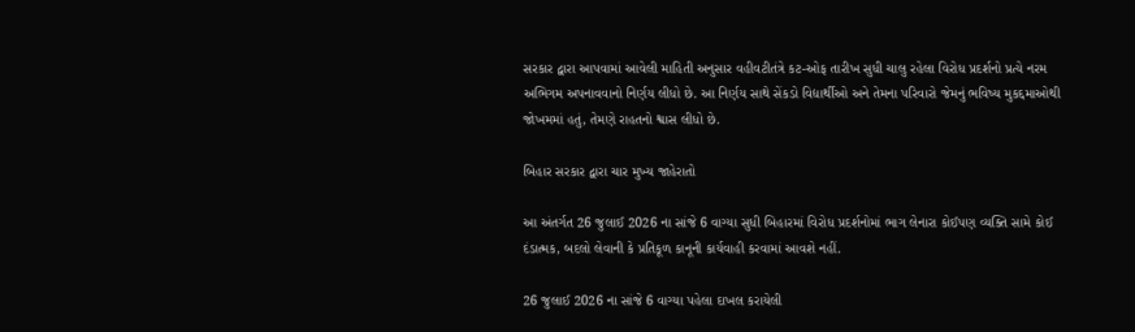સરકાર દ્વારા આપવામાં આવેલી માહિતી અનુસાર વહીવટીતંત્રે કટ-ઓફ તારીખ સુધી ચાલુ રહેલા વિરોધ પ્રદર્શનો પ્રત્યે નરમ અભિગમ અપનાવવાનો નિર્ણય લીધો છે. આ નિર્ણય સાથે સેંકડો વિદ્યાર્થીઓ અને તેમના પરિવારો જેમનું ભવિષ્ય મુકદ્દમાઓથી જોખમમાં હતું, તેમણે રાહતનો શ્વાસ લીધો છે.

બિહાર સરકાર દ્વારા ચાર મુખ્ય જાહેરાતો

આ અંતર્ગત 26 જુલાઈ 2026 ના સાંજે 6 વાગ્યા સુધી બિહારમાં વિરોધ પ્રદર્શનોમાં ભાગ લેનારા કોઈપણ વ્યક્તિ સામે કોઈ દંડાત્મક, બદલો લેવાની કે પ્રતિકૂળ કાનૂની કાર્યવાહી કરવામાં આવશે નહીં.

26 જુલાઈ 2026 ના સાંજે 6 વાગ્યા પહેલા દાખલ કરાયેલી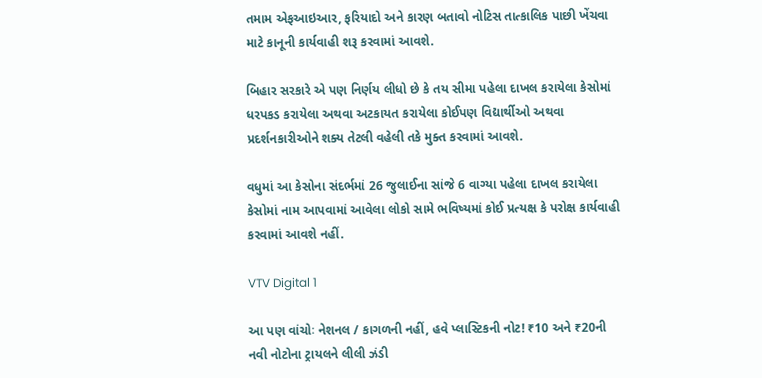તમામ એફઆઇઆર, ફરિયાદો અને કારણ બતાવો નોટિસ તાત્કાલિક પાછી ખેંચવા માટે કાનૂની કાર્યવાહી શરૂ કરવામાં આવશે.

બિહાર સરકારે એ પણ નિર્ણય લીધો છે કે તય સીમા પહેલા દાખલ કરાયેલા કેસોમાં ધરપકડ કરાયેલા અથવા અટકાયત કરાયેલા કોઈપણ વિદ્યાર્થીઓ અથવા પ્રદર્શનકારીઓને શક્ય તેટલી વહેલી તકે મુક્ત કરવામાં આવશે.

વધુમાં આ કેસોના સંદર્ભમાં 26 જુલાઈના સાંજે 6 વાગ્યા પહેલા દાખલ કરાયેલા કેસોમાં નામ આપવામાં આવેલા લોકો સામે ભવિષ્યમાં કોઈ પ્રત્યક્ષ કે પરોક્ષ કાર્યવાહી કરવામાં આવશે નહીં.

VTV Digital 1

આ પણ વાંચોઃ નેશનલ / કાગળની નહીં, હવે પ્લાસ્ટિકની નોટ! ₹10 અને ₹20ની નવી નોટોના ટ્રાયલને લીલી ઝંડી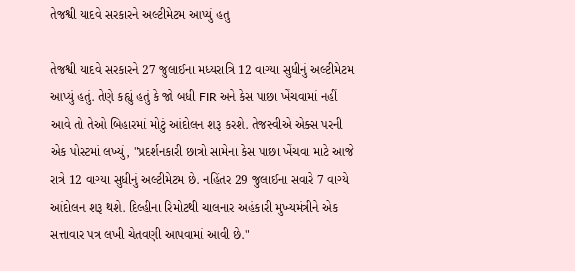તેજશ્વી યાદવે સરકારને અલ્ટીમેટમ આપ્યું હતુ

તેજશ્વી યાદવે સરકારને 27 જુલાઈના મધ્યરાત્રિ 12 વાગ્યા સુધીનું અલ્ટીમેટમ આપ્યું હતું. તેણે કહ્યું હતું કે જો બધી FIR અને કેસ પાછા ખેંચવામાં નહીં આવે તો તેઓ બિહારમાં મોટું આંદોલન શરૂ કરશે. તેજસ્વીએ એક્સ પરની એક પોસ્ટમાં લખ્યું, "પ્રદર્શનકારી છાત્રો સામેના કેસ પાછા ખેંચવા માટે આજે રાત્રે 12 વાગ્યા સુધીનું અલ્ટીમેટમ છે. નહિંતર 29 જુલાઈના સવારે 7 વાગ્યે આંદોલન શરૂ થશે. દિલ્હીના રિમોટથી ચાલનાર અહંકારી મુખ્યમંત્રીને એક સત્તાવાર પત્ર લખી ચેતવણી આપવામાં આવી છે."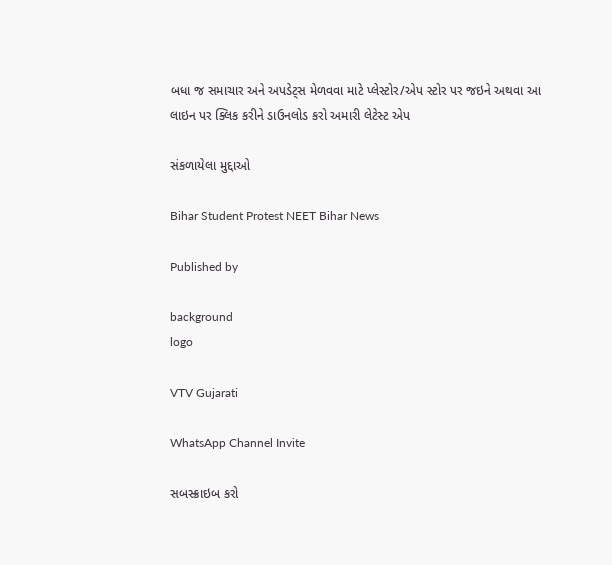બધા જ સમાચાર અને અપડેટ્સ મેળવવા માટે પ્લેસ્ટોર/એપ સ્ટોર પર જઇને અથવા આ લાઇન પર ક્લિક કરીને ડાઉનલોડ કરો અમારી લેટેસ્ટ એપ

સંકળાયેલા મુદ્દાઓ

Bihar Student Protest NEET Bihar News

Published by

background
logo

VTV Gujarati

WhatsApp Channel Invite

સબસ્ક્રાઇબ કરો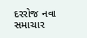દરરોજ નવા સમાચાર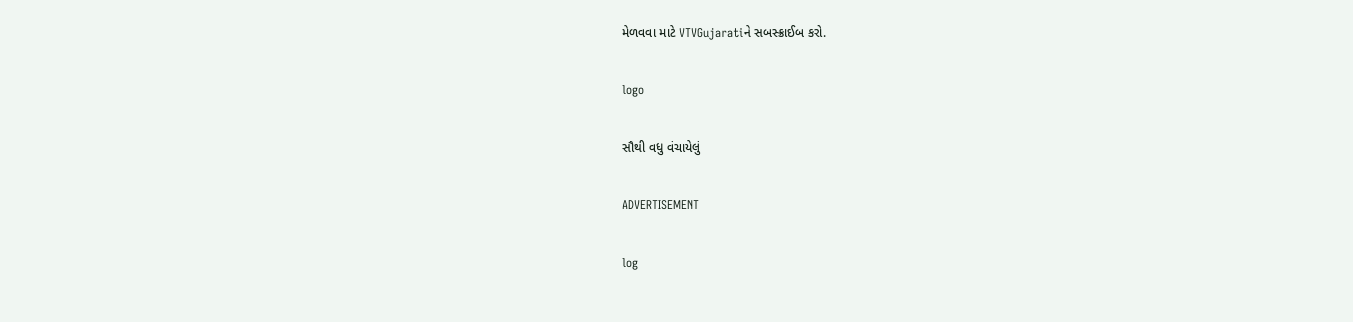મેળવવા માટે VTVGujaratiને સબસ્ક્રાઈબ કરો.

logo

સૌથી વધુ વંચાયેલું

ADVERTISEMENT

log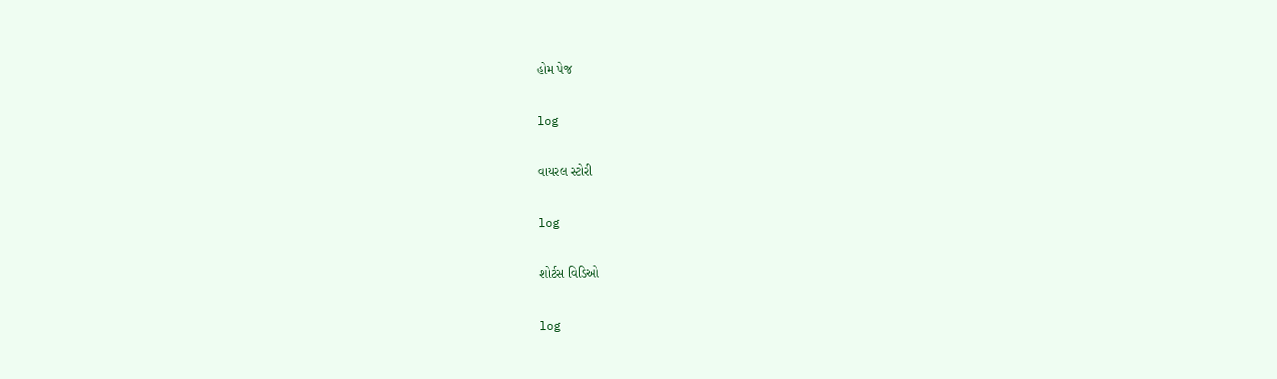હોમ પેજ

log

વાયરલ સ્ટોરી

log

શોર્ટસ વિડિઓ

log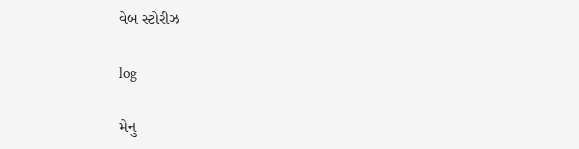વેબ સ્ટોરીઝ

log

મેનુ